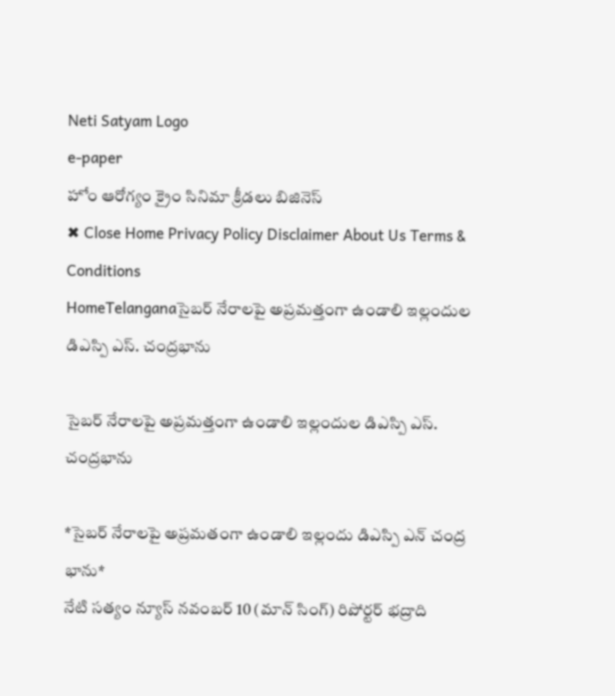Neti Satyam Logo
e-paper
హోం ఆరోగ్యం క్రైం సినిమా క్రీడలు బిజినెస్
✖ Close Home Privacy Policy Disclaimer About Us Terms & Conditions
HomeTelanganaసైబర్ నేరాలపై అప్రమత్తంగా ఉండాలి ఇల్లందుల డిఎస్పి ఎస్. చంద్రభాను

సైబర్ నేరాలపై అప్రమత్తంగా ఉండాలి ఇల్లందుల డిఎస్పి ఎస్. చంద్రభాను

*సైబర్ నేరాలపై అప్రమతంగా ఉండాలి ఇల్లందు డిఎస్పి ఎన్ చంద్ర భాను*
నేటి సత్యం న్యూస్ నవంబర్ 10 (మాన్ సింగ్) రిపోర్టర్ భద్రాది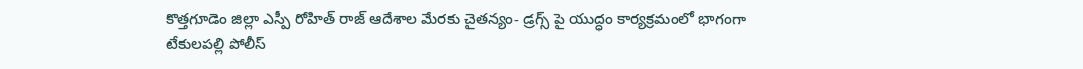కొత్తగూడెం జిల్లా ఎస్పీ రోహిత్ రాజ్ ఆదేశాల మేరకు చైతన్యం- డ్రగ్స్ పై యుద్ధం కార్యక్రమంలో భాగంగా టేకులపల్లి పోలీస్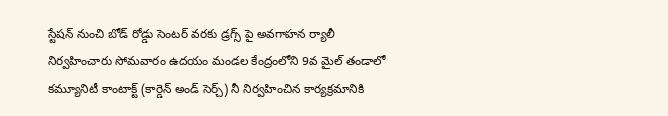స్టేషన్ నుంచి బోడ్ రోడ్డు సెంటర్ వరకు డ్రగ్స్ పై అవగాహన ర్యాలీ నిర్వహించారు సోమవారం ఉదయం మండల కేంద్రంలోని 9వ మైల్ తండాలో కమ్యూనిటీ కాంటాక్ట్ (కార్డెన్ అండ్ సెర్చ్) నీ నిర్వహించిన కార్యక్రమానికి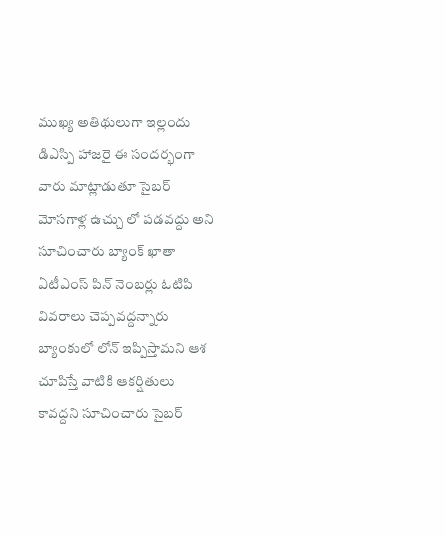ముఖ్య అతిథులుగా ఇల్లందు డిఎస్పి హాజరై ఈ సందర్భంగా వారు మాట్లాడుతూ సైబర్ మోసగాళ్ల ఉచ్చు లో పడవద్దు అని సూచించారు బ్యాంక్ ఖాతా ఏటీఎంస్ పిన్ నెంబర్లు ఓటిపి వివరాలు చెప్పవద్దన్నారు బ్యాంకులో లోన్ ఇప్పిస్తామని ఆశ చూపిస్తే వాటికి ఆకర్షితులు కావద్దని సూచించారు సైబర్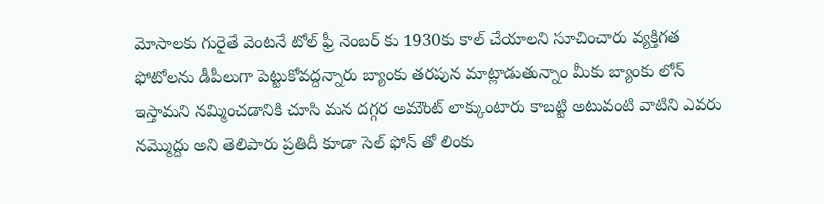మోసాలకు గురైతే వెంటనే టోల్ ఫ్రీ నెంబర్ కు 1930కు కాల్ చేయాలని సూచించారు వ్యక్తిగత ఫోటోలను డీపీలుగా పెట్టుకోవద్దన్నారు బ్యాంకు తరపున మాట్లాడుతున్నాం మీకు బ్యాంకు లోన్ ఇస్తామని నమ్మించడానికి చూసి మన దగ్గర అమౌంట్ లాక్కుంటారు కాబట్టి అటువంటి వాటిని ఎవరు నమ్మొద్దు అని తెలిపారు ప్రతిదీ కూడా సెల్ ఫోన్ తో లింకు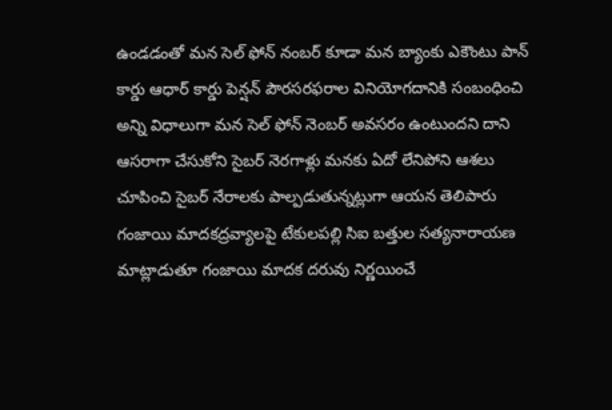ఉండడంతో మన సెల్ ఫోన్ నంబర్ కూడా మన బ్యాంకు ఎకౌంటు పాన్ కార్డు ఆధార్ కార్డు పెన్షన్ పౌరసరఫరాల వినియోగదానికి సంబంధించి అన్ని విధాలుగా మన సెల్ ఫోన్ నెంబర్ అవసరం ఉంటుందని దాని ఆసరాగా చేసుకోని సైబర్ నెరగాళ్లు మనకు ఏదో లేనిపోని ఆశలు చూపించి సైబర్ నేరాలకు పాల్పడుతున్నట్లుగా ఆయన తెలిపారు గంజాయి మాదకద్రవ్యాలపై టేకులపల్లి సిఐ బత్తుల సత్యనారాయణ మాట్లాడుతూ గంజాయి మాదక దరువు నిర్ణయించే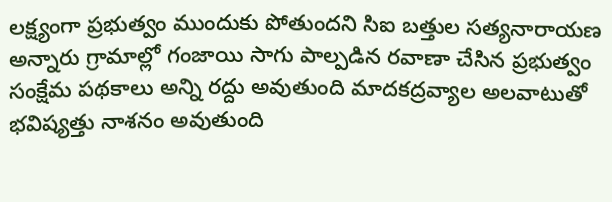లక్ష్యంగా ప్రభుత్వం ముందుకు పోతుందని సిఐ బత్తుల సత్యనారాయణ అన్నారు గ్రామాల్లో గంజాయి సాగు పాల్పడిన రవాణా చేసిన ప్రభుత్వం సంక్షేమ పథకాలు అన్ని రద్దు అవుతుంది మాదకద్రవ్యాల అలవాటుతో భవిష్యత్తు నాశనం అవుతుంది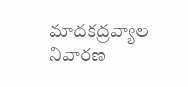మాదకద్రవ్యాల నివారణ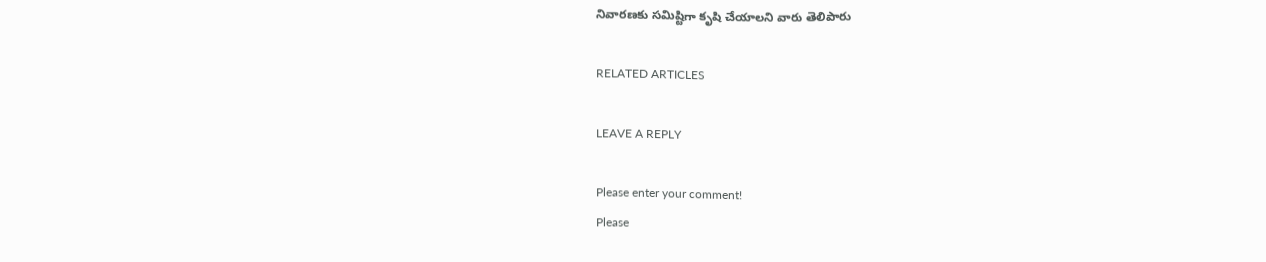నివారణకు సమిష్టిగా కృషి చేయాలని వారు తెలిపారు

RELATED ARTICLES

LEAVE A REPLY

Please enter your comment!
Please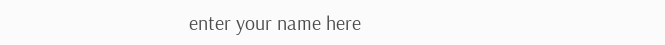enter your name here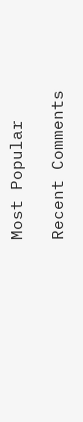Most Popular

Recent Comments